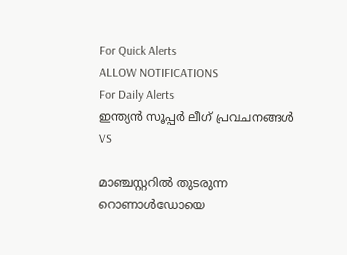For Quick Alerts
ALLOW NOTIFICATIONS
For Daily Alerts
ഇന്ത്യന്‍ സൂപ്പര്‍ ലീഗ്‌ പ്രവചനങ്ങൾ
VS

മാഞ്ചസ്റ്ററില്‍ തുടരുന്ന റൊണാള്‍ഡോയെ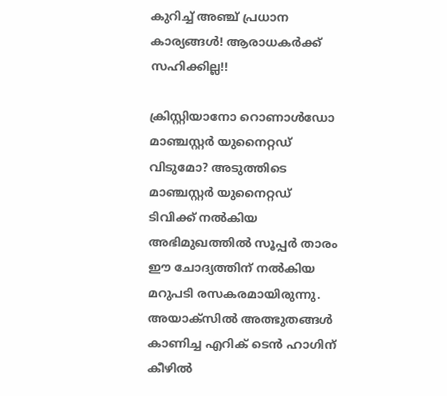കുറിച്ച് അഞ്ച് പ്രധാന കാര്യങ്ങള്‍! ആരാധകര്‍ക്ക് സഹിക്കില്ല!!

ക്രിസ്റ്റിയാനോ റൊണാള്‍ഡോ മാഞ്ചസ്റ്റര്‍ യുനൈറ്റഡ് വിടുമോ? അടുത്തിടെ മാഞ്ചസ്റ്റര്‍ യുനൈറ്റഡ് ടിവിക്ക് നല്‍കിയ അഭിമുഖത്തില്‍ സൂപ്പര്‍ താരം ഈ ചോദ്യത്തിന് നല്‍കിയ മറുപടി രസകരമായിരുന്നു. അയാക്‌സില്‍ അത്ഭുതങ്ങള്‍ കാണിച്ച എറിക് ടെന്‍ ഹാഗിന് കീഴില്‍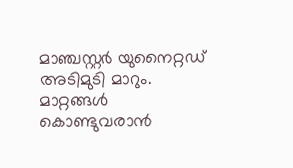മാഞ്ചസ്റ്റര്‍ യുനൈറ്റഡ് അടിമുടി മാറും. മാറ്റങ്ങള്‍ കൊണ്ടുവരാന്‍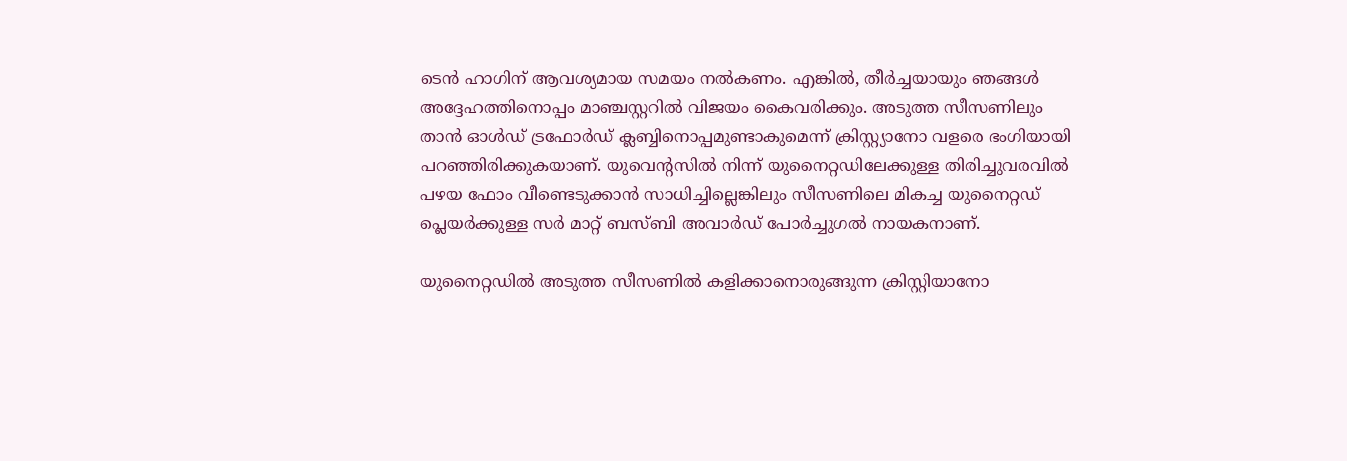ടെന്‍ ഹാഗിന് ആവശ്യമായ സമയം നല്‍കണം. എങ്കില്‍, തീര്‍ച്ചയായും ഞങ്ങള്‍ അദ്ദേഹത്തിനൊപ്പം മാഞ്ചസ്റ്ററില്‍ വിജയം കൈവരിക്കും. അടുത്ത സീസണിലും താന്‍ ഓള്‍ഡ് ട്രഫോര്‍ഡ് ക്ലബ്ബിനൊപ്പമുണ്ടാകുമെന്ന് ക്രിസ്റ്റ്യാനോ വളരെ ഭംഗിയായി പറഞ്ഞിരിക്കുകയാണ്. യുവെന്റസില്‍ നിന്ന് യുനൈറ്റഡിലേക്കുള്ള തിരിച്ചുവരവില്‍ പഴയ ഫോം വീണ്ടെടുക്കാന്‍ സാധിച്ചില്ലെങ്കിലും സീസണിലെ മികച്ച യുനൈറ്റഡ് പ്ലെയര്‍ക്കുള്ള സര്‍ മാറ്റ് ബസ്ബി അവാര്‍ഡ് പോര്‍ച്ചുഗല്‍ നായകനാണ്.

യുനൈറ്റഡില്‍ അടുത്ത സീസണില്‍ കളിക്കാനൊരുങ്ങുന്ന ക്രിസ്റ്റിയാനോ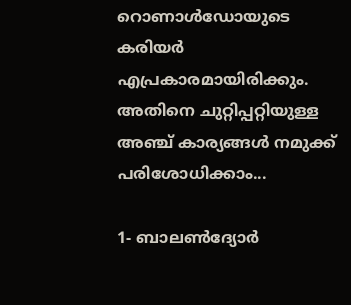റൊണാള്‍ഡോയുടെ കരിയര്‍ എപ്രകാരമായിരിക്കും. അതിനെ ചുറ്റിപ്പറ്റിയുള്ള അഞ്ച് കാര്യങ്ങള്‍ നമുക്ക് പരിശോധിക്കാം...

1- ബാലണ്‍ദ്യോര്‍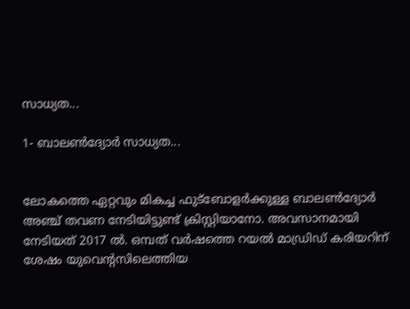സാധ്യത...

1- ബാലണ്‍ദ്യോര്‍ സാധ്യത...


ലോകത്തെ ഏറ്റവും മികച്ച ഫുട്‌ബോളര്‍ക്കുള്ള ബാലണ്‍ദ്യോര്‍ അഞ്ച് തവണ നേടിയിട്ടുണ്ട് ക്രിസ്റ്റിയാനോ. അവസാനമായി നേടിയത് 2017 ല്‍. ഒമ്പത് വര്‍ഷത്തെ റയല്‍ മാഡ്രിഡ് കരിയറിന് ശേഷം യുവെന്റസിലെത്തിയ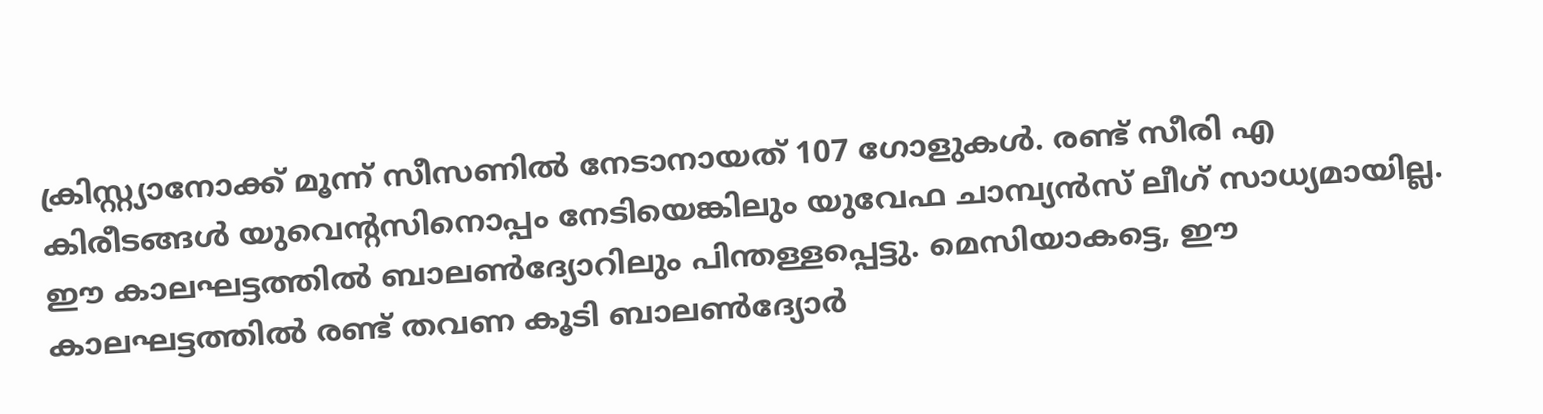ക്രിസ്റ്റ്യാനോക്ക് മൂന്ന് സീസണില്‍ നേടാനായത് 107 ഗോളുകള്‍. രണ്ട് സീരി എ കിരീടങ്ങള്‍ യുവെന്റസിനൊപ്പം നേടിയെങ്കിലും യുവേഫ ചാമ്പ്യന്‍സ് ലീഗ് സാധ്യമായില്ല. ഈ കാലഘട്ടത്തില്‍ ബാലണ്‍ദ്യോറിലും പിന്തള്ളപ്പെട്ടു. മെസിയാകട്ടെ, ഈ കാലഘട്ടത്തില്‍ രണ്ട് തവണ കൂടി ബാലണ്‍ദ്യോര്‍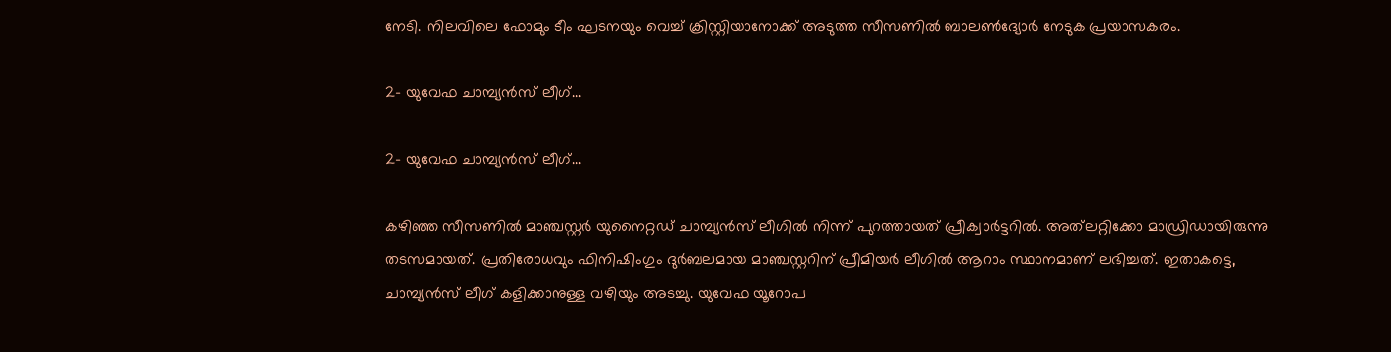നേടി. നിലവിലെ ഫോമും ടീം ഘടനയും വെച്ച് ക്രിസ്റ്റിയാനോക്ക് അടുത്ത സീസണില്‍ ബാലണ്‍ദ്യോര്‍ നേടുക പ്രയാസകരം.

2- യുവേഫ ചാമ്പ്യന്‍സ് ലീഗ്...

2- യുവേഫ ചാമ്പ്യന്‍സ് ലീഗ്...

കഴിഞ്ഞ സീസണില്‍ മാഞ്ചസ്റ്റര്‍ യുനൈറ്റഡ് ചാമ്പ്യന്‍സ് ലീഗില്‍ നിന്ന് പുറത്തായത് പ്രീക്വാര്‍ട്ടറില്‍. അത്‌ലറ്റിക്കോ മാഡ്രിഡായിരുന്നു തടസമായത്. പ്രതിരോധവും ഫിനിഷിംഗും ദുര്‍ബലമായ മാഞ്ചസ്റ്ററിന് പ്രീമിയര്‍ ലീഗില്‍ ആറാം സ്ഥാനമാണ് ലഭിച്ചത്. ഇതാകട്ടെ, ചാമ്പ്യന്‍സ് ലീഗ് കളിക്കാനുള്ള വഴിയും അടച്ചു. യുവേഫ യൂറോപ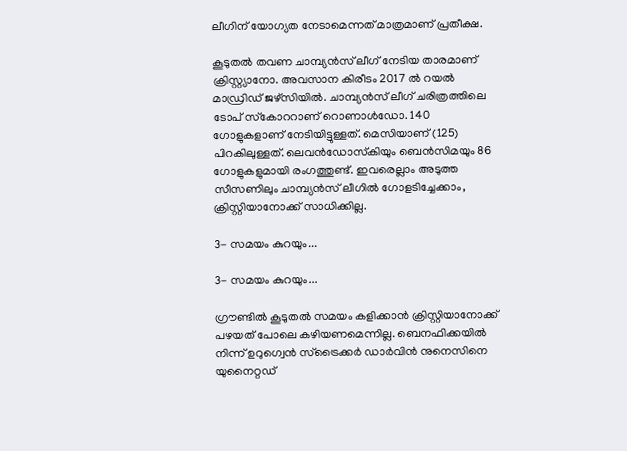ലീഗിന് യോഗ്യത നേടാമെന്നത് മാത്രമാണ് പ്രതീക്ഷ.

കൂടുതല്‍ തവണ ചാമ്പ്യന്‍സ് ലീഗ് നേടിയ താരമാണ് ക്രിസ്റ്റ്യാനോ. അവസാന കിരീടം 2017 ല്‍ റയല്‍ മാഡ്രിഡ് ജഴ്‌സിയില്‍. ചാമ്പ്യന്‍സ് ലീഗ് ചരിത്രത്തിലെ ടോപ് സ്‌കോററാണ് റൊണാള്‍ഡോ. 140 ഗോളുകളാണ് നേടിയിട്ടുള്ളത്. മെസിയാണ് (125) പിറകിലുള്ളത്. ലെവന്‍ഡോസ്‌കിയും ബെന്‍സിമയും 86 ഗോളുകളുമായി രംഗത്തുണ്ട്. ഇവരെല്ലാം അടുത്ത സീസണിലും ചാമ്പ്യന്‍സ് ലീഗില്‍ ഗോളടിച്ചേക്കാം, ക്രിസ്റ്റിയാനോക്ക് സാധിക്കില്ല.

3- സമയം കുറയും...

3- സമയം കുറയും...

ഗ്രൗണ്ടില്‍ കൂടുതല്‍ സമയം കളിക്കാന്‍ ക്രിസ്റ്റിയാനോക്ക് പഴയത് പോലെ കഴിയണമെന്നില്ല. ബെനഫിക്കയില്‍ നിന്ന് ഉറുഗ്വെന്‍ സ്‌ട്രൈക്കര്‍ ഡാര്‍വിന്‍ നുനെസിനെ യുനൈറ്റഡ്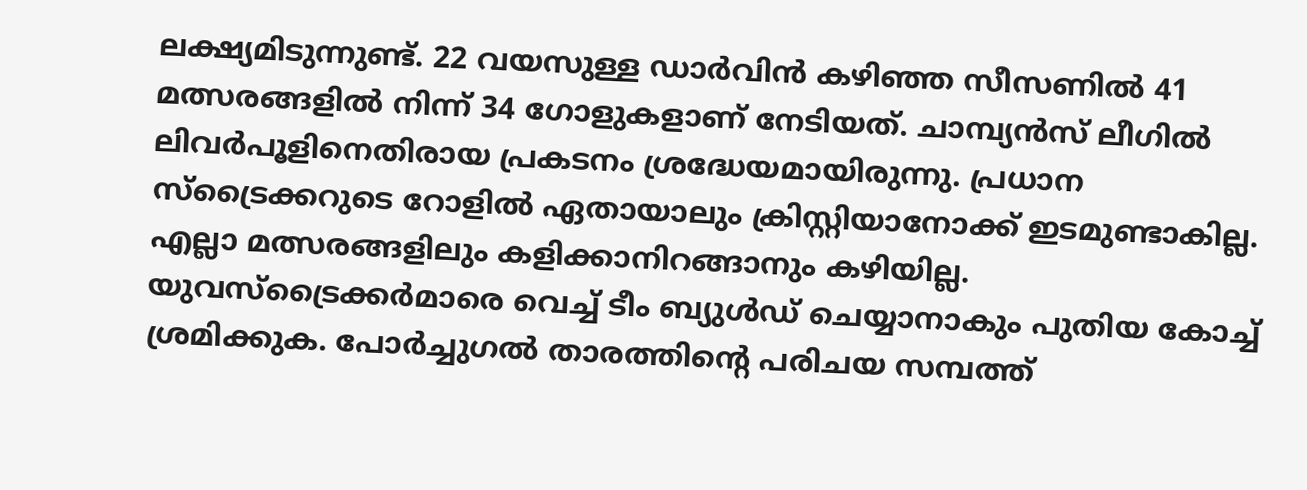ലക്ഷ്യമിടുന്നുണ്ട്. 22 വയസുള്ള ഡാര്‍വിന്‍ കഴിഞ്ഞ സീസണില്‍ 41 മത്സരങ്ങളില്‍ നിന്ന് 34 ഗോളുകളാണ് നേടിയത്. ചാമ്പ്യന്‍സ് ലീഗില്‍ ലിവര്‍പൂളിനെതിരായ പ്രകടനം ശ്രദ്ധേയമായിരുന്നു. പ്രധാന സ്‌ട്രൈക്കറുടെ റോളില്‍ ഏതായാലും ക്രിസ്റ്റിയാനോക്ക് ഇടമുണ്ടാകില്ല. എല്ലാ മത്സരങ്ങളിലും കളിക്കാനിറങ്ങാനും കഴിയില്ല. യുവസ്‌ട്രൈക്കര്‍മാരെ വെച്ച് ടീം ബ്യുള്‍ഡ് ചെയ്യാനാകും പുതിയ കോച്ച് ശ്രമിക്കുക. പോര്‍ച്ചുഗല്‍ താരത്തിന്റെ പരിചയ സമ്പത്ത്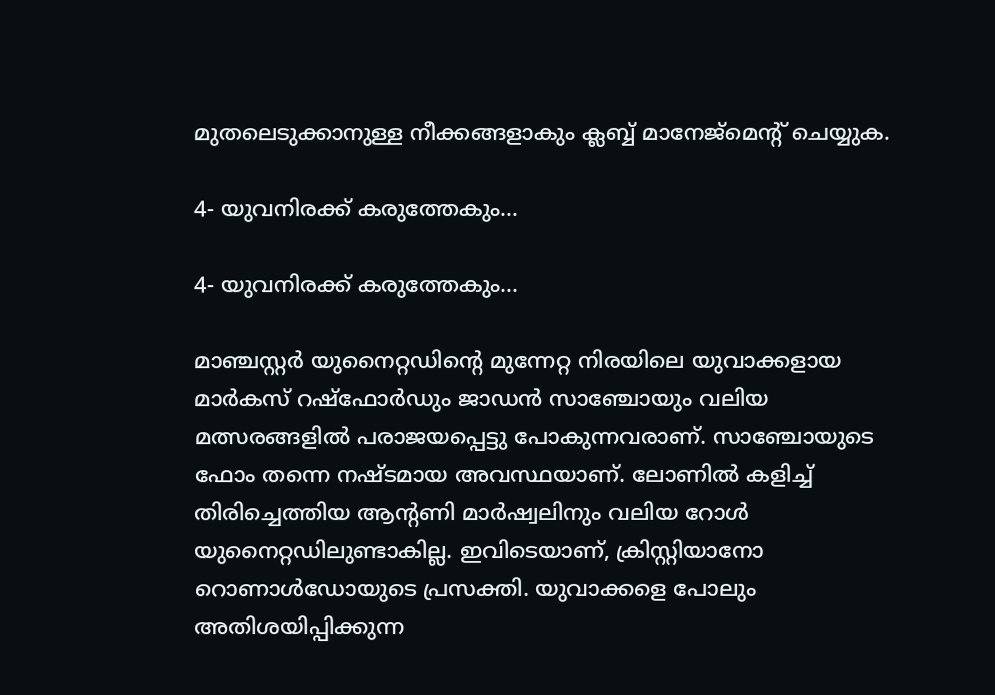മുതലെടുക്കാനുള്ള നീക്കങ്ങളാകും ക്ലബ്ബ് മാനേജ്‌മെന്റ് ചെയ്യുക.

4- യുവനിരക്ക് കരുത്തേകും...

4- യുവനിരക്ക് കരുത്തേകും...

മാഞ്ചസ്റ്റര്‍ യുനൈറ്റഡിന്റെ മുന്നേറ്റ നിരയിലെ യുവാക്കളായ മാര്‍കസ് റഷ്‌ഫോര്‍ഡും ജാഡന്‍ സാഞ്ചോയും വലിയ മത്സരങ്ങളില്‍ പരാജയപ്പെട്ടു പോകുന്നവരാണ്. സാഞ്ചോയുടെ ഫോം തന്നെ നഷ്ടമായ അവസ്ഥയാണ്. ലോണില്‍ കളിച്ച് തിരിച്ചെത്തിയ ആന്റണി മാര്‍ഷ്വലിനും വലിയ റോള്‍ യുനൈറ്റഡിലുണ്ടാകില്ല. ഇവിടെയാണ്, ക്രിസ്റ്റിയാനോ റൊണാള്‍ഡോയുടെ പ്രസക്തി. യുവാക്കളെ പോലും അതിശയിപ്പിക്കുന്ന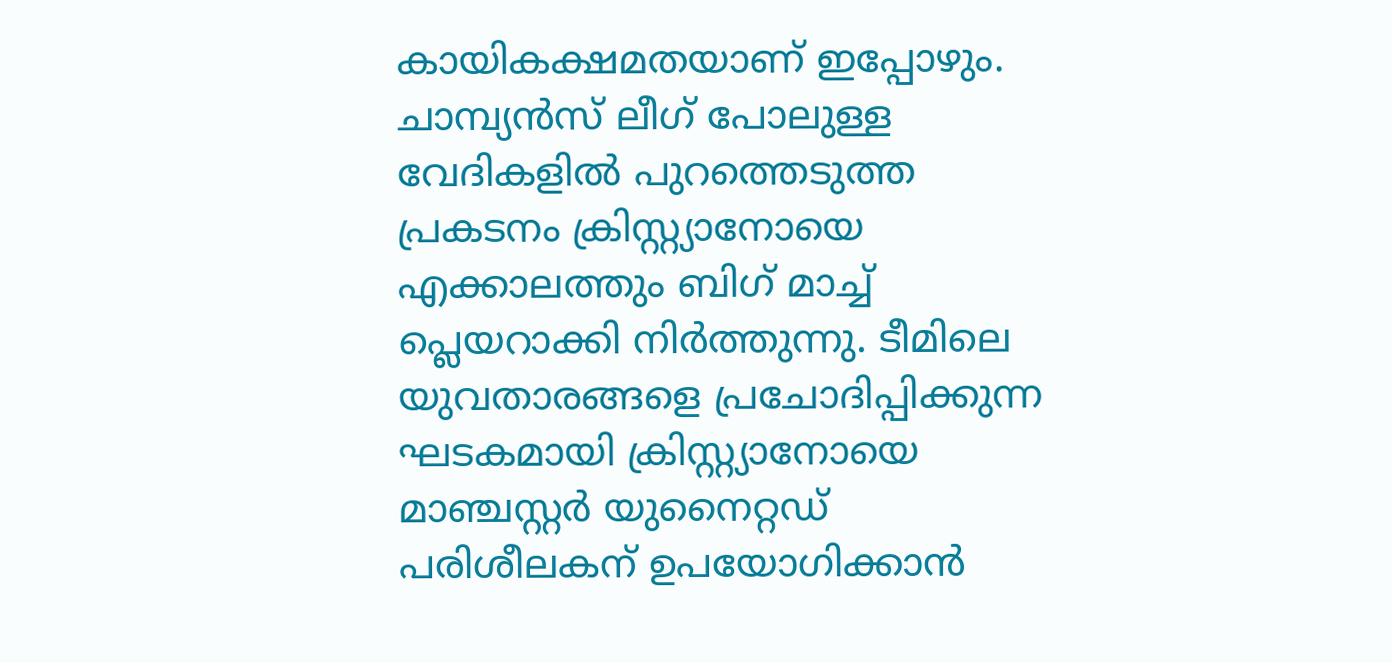കായികക്ഷമതയാണ് ഇപ്പോഴും. ചാമ്പ്യന്‍സ് ലീഗ് പോലുള്ള വേദികളില്‍ പുറത്തെടുത്ത പ്രകടനം ക്രിസ്റ്റ്യാനോയെ എക്കാലത്തും ബിഗ് മാച്ച് പ്ലെയറാക്കി നിര്‍ത്തുന്നു. ടീമിലെ യുവതാരങ്ങളെ പ്രചോദിപ്പിക്കുന്ന ഘടകമായി ക്രിസ്റ്റ്യാനോയെ മാഞ്ചസ്റ്റര്‍ യുനൈറ്റഡ് പരിശീലകന് ഉപയോഗിക്കാന്‍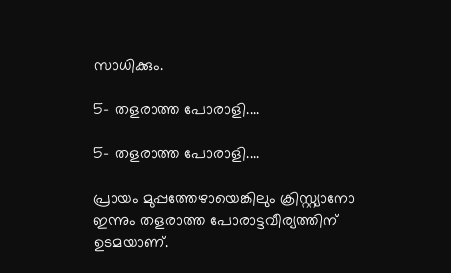സാധിക്കും.

5- തളരാത്ത പോരാളി....

5- തളരാത്ത പോരാളി....

പ്രായം മുപ്പത്തേഴായെങ്കിലും ക്രിസ്റ്റ്യാനോ ഇന്നും തളരാത്ത പോരാട്ടവീര്യത്തിന് ഉടമയാണ്.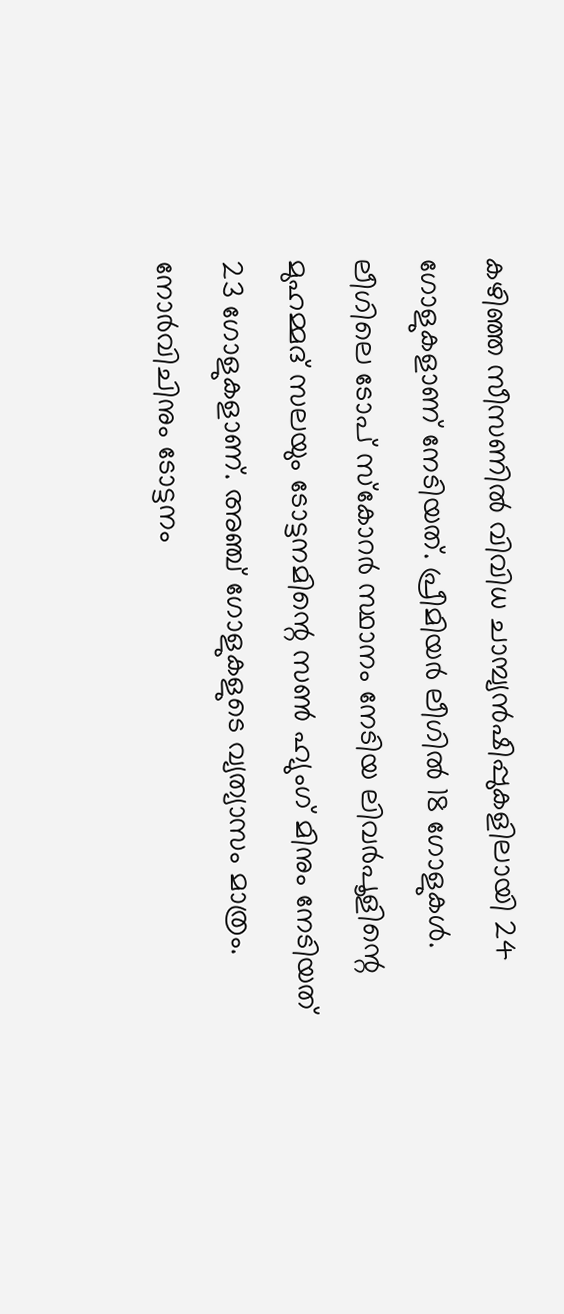കഴിഞ്ഞ സീസണില്‍ വിവിധ ചാമ്പ്യന്‍ഷിപ്പുകളിലായി 24 ഗോളുകളാണ് നേടിയത്. പ്രീമിയര്‍ ലീഗില്‍ 18 ഗോളുകള്‍. ലീഗിലെ ടോപ് സ്‌കോറര്‍ സ്ഥാനം നേടിയ ലിവര്‍പൂളിന്റെ മുഹമ്മദ് സലയും ടോട്ടനമിന്റെ സണ്‍ ഹ്യുംഗ് മിനും നേടിയത് 23 ഗോളുകളാണ്. അഞ്ച് ഗോളുകളുടെ വ്യത്യാസം മാത്രം. നോര്‍വിചിനും ടോട്ടനം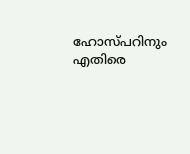ഹോസ്പറിനും എതിരെ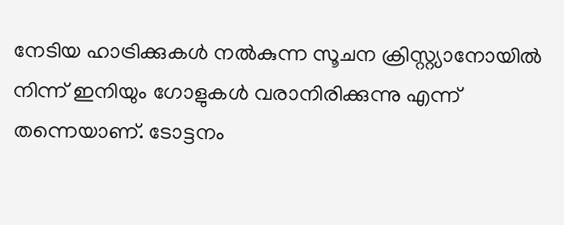നേടിയ ഹാട്രിക്കുകള്‍ നല്‍കുന്ന സൂചന ക്രിസ്റ്റ്യാനോയില്‍ നിന്ന് ഇനിയും ഗോളുകള്‍ വരാനിരിക്കുന്നു എന്ന് തന്നെയാണ്. ടോട്ടനം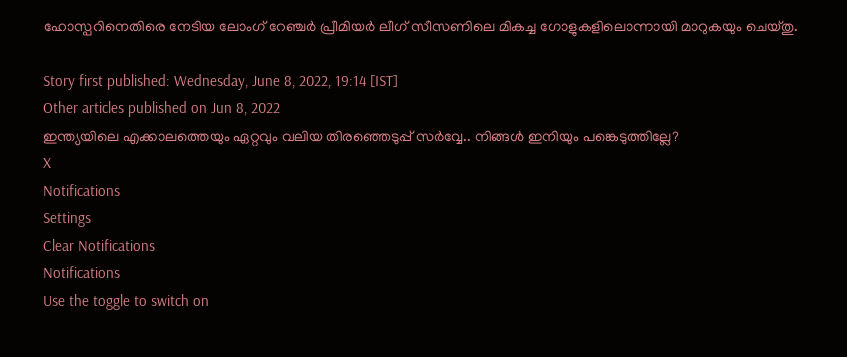ഹോസ്പറിനെതിരെ നേടിയ ലോംഗ് റേഞ്ചര്‍ പ്രീമിയര്‍ ലീഗ് സീസണിലെ മികച്ച ഗോളുകളിലൊന്നായി മാറുകയും ചെയ്തു.

Story first published: Wednesday, June 8, 2022, 19:14 [IST]
Other articles published on Jun 8, 2022
ഇന്ത്യയിലെ എക്കാലത്തെയും ഏറ്റവും വലിയ തിരഞ്ഞെടുപ്പ് സർവ്വേ.. നിങ്ങൾ ഇനിയും പങ്കെടുത്തില്ലേ?
X
Notifications
Settings
Clear Notifications
Notifications
Use the toggle to switch on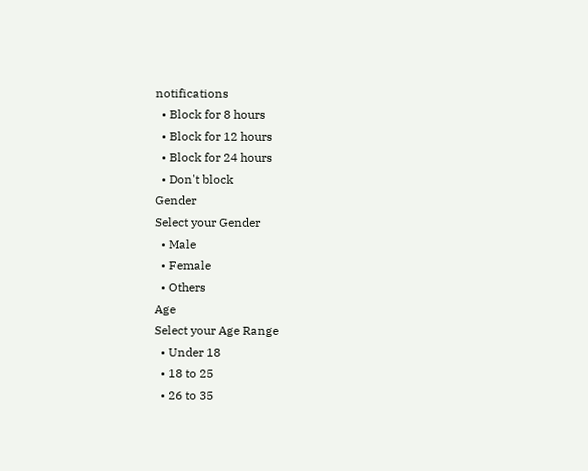notifications
  • Block for 8 hours
  • Block for 12 hours
  • Block for 24 hours
  • Don't block
Gender
Select your Gender
  • Male
  • Female
  • Others
Age
Select your Age Range
  • Under 18
  • 18 to 25
  • 26 to 35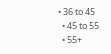• 36 to 45
  • 45 to 55
  • 55+